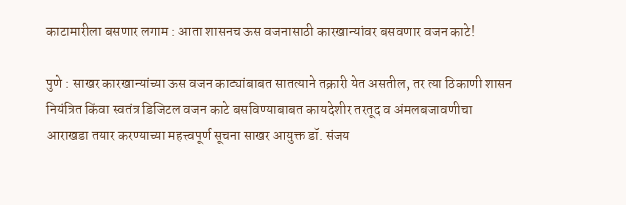काटामारीला बसणार लगाम : आता शासनच ऊस वजनासाठी कारखान्यांवर बसवणार वजन काटे!

पुणे : साखर कारखान्यांच्या ऊस वजन काट्यांबाबत सातत्याने तक्रारी येत असतील, तर त्या ठिकाणी शासन नियंत्रित किंवा स्वतंत्र डिजिटल वजन काटे बसविण्याबाबत कायदेशीर तरतूद व अंमलबजावणीचा आराखडा तयार करण्याच्या महत्त्वपूर्ण सूचना साखर आयुक्त डॉ. संजय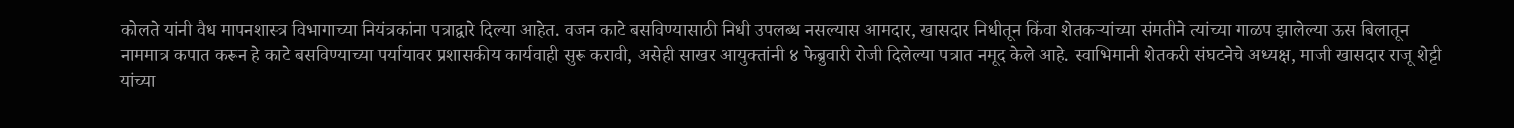कोलते यांनी वैध मापनशास्त्र विभागाच्या नियंत्रकांना पत्राद्वारे दिल्या आहेत. वजन काटे बसविण्यासाठी निधी उपलब्ध नसल्यास आमदार, खासदार निधीतून किंवा शेतकऱ्यांच्या संमतीने त्यांच्या गाळप झालेल्या ऊस बिलातून नाममात्र कपात करून हे काटे बसविण्याच्या पर्यायावर प्रशासकीय कार्यवाही सुरू करावी, असेही साखर आयुक्तांनी ४ फेब्रुवारी रोजी दिलेल्या पत्रात नमूद केले आहे. स्वाभिमानी शेतकरी संघटनेचे अध्यक्ष, माजी खासदार राजू शेट्टी यांच्या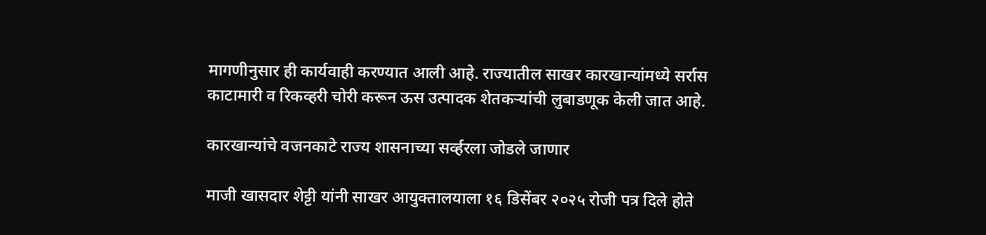मागणीनुसार ही कार्यवाही करण्यात आली आहे. राज्यातील साखर कारखान्यांमध्ये सर्रास काटामारी व रिकव्हरी चोरी करून ऊस उत्पादक शेतकऱ्यांची लुबाडणूक केली जात आहे.

कारखान्यांचे वजनकाटे राज्य शासनाच्या सर्व्हरला जोडले जाणार

माजी खासदार शेट्टी यांनी साखर आयुक्तालयाला १६ डिसेंबर २०२५ रोजी पत्र दिले होते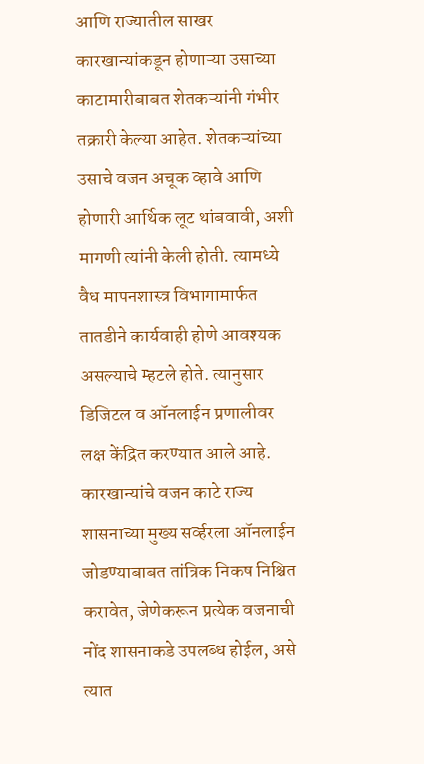आणि राज्यातील साखर कारखान्यांकडून होणाऱ्या उसाच्या काटामारीबाबत शेतकऱ्यांनी गंभीर तक्रारी केल्या आहेत. शेतकऱ्यांच्या उसाचे वजन अचूक व्हावे आणि होणारी आर्थिक लूट थांबवावी, अशी मागणी त्यांनी केली होती. त्यामध्ये वैध मापनशास्त्र विभागामार्फत तातडीने कार्यवाही होणे आवश्यक असल्याचे म्हटले होते. त्यानुसार डिजिटल व ऑनलाईन प्रणालीवर लक्ष केंद्रित करण्यात आले आहे. कारखान्यांचे वजन काटे राज्य शासनाच्या मुख्य सर्व्हरला ऑनलाईन जोडण्याबाबत तांत्रिक निकष निश्चित करावेत, जेणेकरून प्रत्येक वजनाची नोंद शासनाकडे उपलब्ध होईल, असे त्यात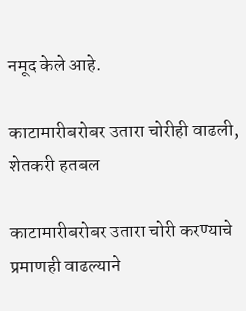नमूद केले आहे.

काटामारीबरोबर उतारा चोरीही वाढली, शेतकरी हतबल

काटामारीबरोबर उतारा चोरी करण्याचे प्रमाणही वाढल्याने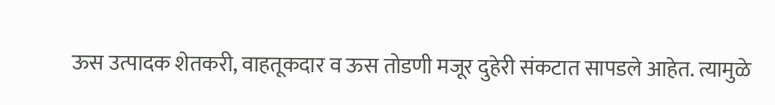ऊस उत्पादक शेतकरी, वाहतूकदार व ऊस तोडणी मजूर दुहेरी संकटात सापडले आहेत. त्यामुळे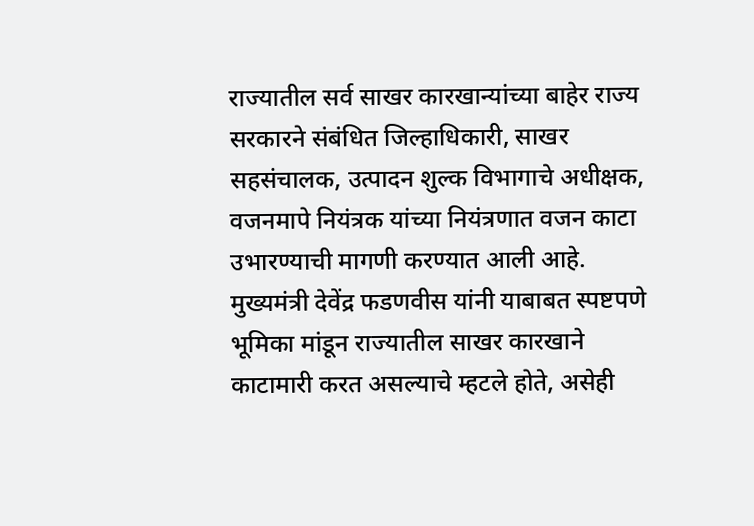राज्यातील सर्व साखर कारखान्यांच्या बाहेर राज्य सरकारने संबंधित जिल्हाधिकारी, साखर सहसंचालक, उत्पादन शुल्क विभागाचे अधीक्षक, वजनमापे नियंत्रक यांच्या नियंत्रणात वजन काटा उभारण्याची मागणी करण्यात आली आहे. मुख्यमंत्री देवेंद्र फडणवीस यांनी याबाबत स्पष्टपणे भूमिका मांडून राज्यातील साखर कारखाने काटामारी करत असल्याचे म्हटले होते, असेही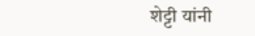शेट्टी यांनी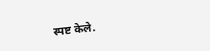स्पष्ट केले.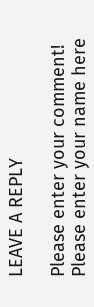LEAVE A REPLY

Please enter your comment!
Please enter your name here